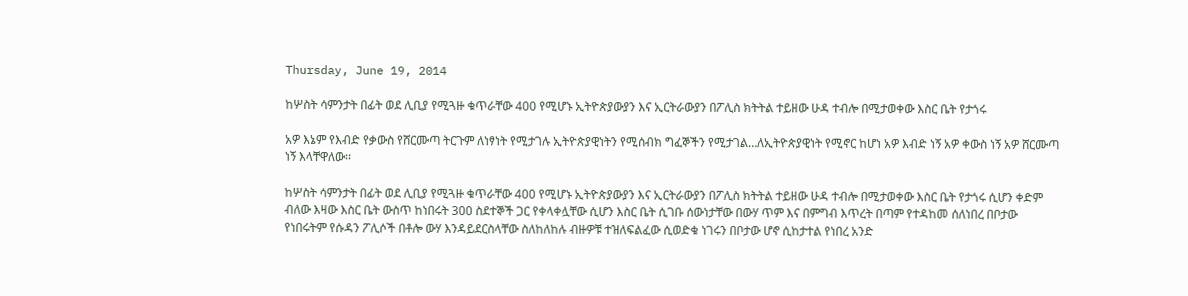Thursday, June 19, 2014

ከሦስት ሳምንታት በፊት ወደ ሊቢያ የሚጓዙ ቁጥራቸው 400 የሚሆኑ ኢትዮጵያውያን እና ኢርትራውያን በፖሊስ ክትትል ተይዘው ሁዳ ተብሎ በሚታወቀው እስር ቤት የታጎሩ

አዎ እኔም የእብድ የቃውስ የሸርሙጣ ትርጉም ለነፃነት የሚታገሉ ኢትዮጵያዊነትን የሚሰብክ ግፈኞችን የሚታገል…ለኢትዮጵያዊነት የሚኖር ከሆነ አዎ እብድ ነኝ አዎ ቀውስ ነኝ አዎ ሸርሙጣ ነኝ እላቸዋለው፡፡

ከሦስት ሳምንታት በፊት ወደ ሊቢያ የሚጓዙ ቁጥራቸው 400 የሚሆኑ ኢትዮጵያውያን እና ኢርትራውያን በፖሊስ ክትትል ተይዘው ሁዳ ተብሎ በሚታወቀው እስር ቤት የታጎሩ ሲሆን ቀድም ብለው እዛው እስር ቤት ውስጥ ከነበሩት 300 ስደተኞች ጋር የቀላቀሏቸው ሲሆን እስር ቤት ሲገቡ ሰውነታቸው በውሃ ጥም እና በምግብ እጥረት በጣም የተዳከመ ሰለነበረ በቦታው የነበሩትም የሱዳን ፖሊሶች በቶሎ ውሃ እንዳይደርስላቸው ስለከለከሉ ብዙዎቹ ተዝለፍልፈው ሲወድቁ ነገሩን በቦታው ሆኖ ሲከታተል የነበረ አንድ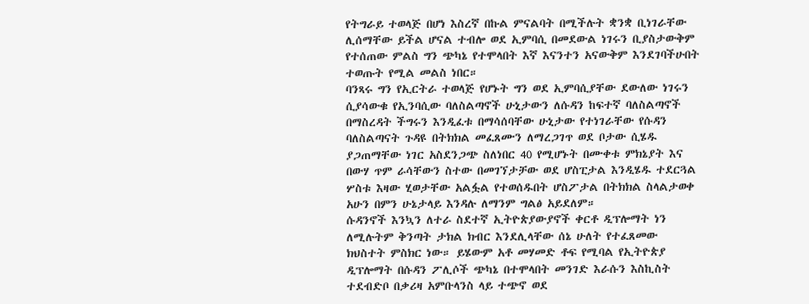የትግራይ ተወላጅ በሆነ እስረኛ በኩል ምናልባት በሚችሉት ቋንቋ ቢነገራቸው ሊሰማቸው ይችል ሆናል ተብሎ ወደ ኢምባሲ በመደውል ነገሩን ቢያስታውቅም የተሰጠው ምልስ ግን ጭካኔ የተሞላበት እኛ እናንተን አናውቅም እንደገባችሁበት ተወጡት የሚል መልስ ነበር።
ባንጻሩ ግን የኢርትራ ተወላጅ የሆኑት ግን ወደ ኢምባሲያቸው ደውለው ነገሩን ሲያሳውቁ የኢንባሲው ባለስልጣኖች ሁኒታውን ለሱዳን ከፍተኛ ባለስልጣኖች በማስረዳት ችግሩን እንዲፈቱ በማሳሰባቸው ሁኒታው የተነገራቸው የሱዳን ባለስልጣናት ጉዳዩ በትክክል መፈጸሙን ለማረጋገጥ ወደ ቦታው ሲሄዱ ያጋጠማቸው ነገር አስደንጋጭ ስለነበር 40 የሚሆኑት በሙቀቱ ምክኔያት እና በውሃ ጥም ራሳቸውን ስተው በመገኘታቻው ወደ ሆስፒታል እንዲሄዱ ተደርጓል ሦስቱ እዛው ሂወታቸው አልፏል የተወሰዱበት ሆስፖታል በትክክል ስላልታወቀ አሁን በምን ሁኔታላይ እንዳሉ ለማንም ግልፅ አይደለም።
ሱዳንኖች እንኳን ለተራ ስደተኛ ኢትዮጵያውያኖች ቀርቶ ዲፕሎማት ነን ለሚሉትም ቅንጣት ታክል ክብር እንደሊላቸው ሰኔ ሁለት የተፈጸመው ክህስተት ምስክር ነው። ይሄውም አቶ መሃመድ ቶፍ የሚባል የኢትዮጵያ ዲፕሎማት በሱዳን ፖሊሶች ጭካኔ በተሞላበት መንገድ እራሱን እስኪስት ተደብድቦ በቃሪዛ አምቡላንስ ላይ ተጭኖ ወደ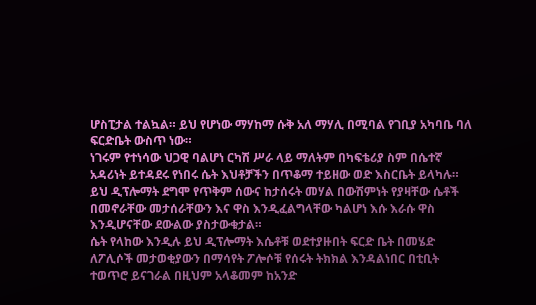ሆስፒታል ተልኳል። ይህ የሆነው ማሃከማ ሱቅ አለ ማሃሊ በሚባል የገቢያ አካባቤ ባለ ፍርድቤት ውስጥ ነው።
ነገሩም የተነሳው ህጋዊ ባልሆነ ርካሽ ሥራ ላይ ማለትም በካፍቴሪያ ስም በሴተኛ አዳሪነት ይተዳደሩ የነበሩ ሴት እህቶቻችን በጥቆማ ተይዘው ወድ እስርቤት ይላካሉ። ይህ ዲፕሎማት ደግሞ የጥቅም ሰውና ከታሰሩት መሃል በውሽምነት የያዛቸው ሴቶች በመኖራቸው መታሰራቸውን እና ዋስ እንዲፈልግላቸው ካልሆነ እሱ እራሱ ዋስ እንዲሆናቸው ደውልው ያስታውቁታል።
ሴት የላከው እንዲሉ ይህ ዲፕሎማት እሴቶቹ ወደተያዙበት ፍርድ ቤት በመሄድ ለፖሊሶች መታወቂያውን በማሳየት ፖሎሶቹ የሰሩት ትክክል እንዳልነበር በቲቢት ተወጥሮ ይናገራል በዚህም አላቆመም ከአንድ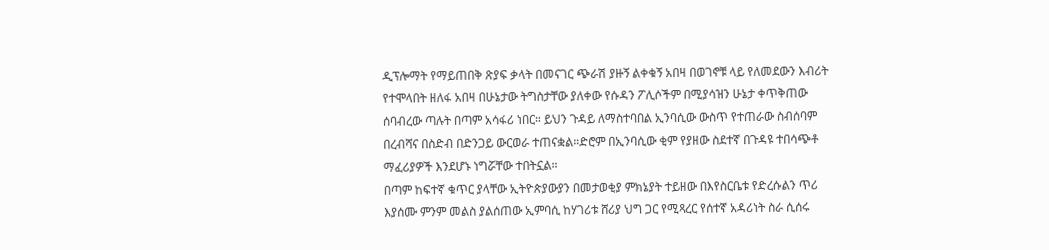ዲፕሎማት የማይጠበቅ ጽያፍ ቃላት በመናገር ጭራሽ ያዙኝ ልቀቁኝ አበዛ በወገኖቹ ላይ የለመደውን እብሪት የተሞላበት ዘለፋ አበዛ በሁኔታው ትግስታቸው ያለቀው የሱዳን ፖሊሶችም በሚያሳዝን ሁኔታ ቀጥቅጠው ሰባብረው ጣሉት በጣም አሳፋሪ ነበር። ይህን ጉዳይ ለማስተባበል ኢንባሲው ውስጥ የተጠራው ስብሰባም በረብሻና በስድብ በድንጋይ ውርወራ ተጠናቋል።ድሮም በኢንባሲው ቂም የያዘው ስደተኛ በጉዳዩ ተበሳጭቶ ማፈሪያዎች እንደሆኑ ነግሯቸው ተበትኗል።
በጣም ከፍተኛ ቁጥር ያላቸው ኢትዮጵያውያን በመታወቂያ ምክኔያት ተይዘው በእየስርቤቱ የድረሱልን ጥሪ እያሰሙ ምንም መልስ ያልሰጠው ኢምባሲ ከሃገሪቱ ሸሪያ ህግ ጋር የሚጻረር የሰተኛ አዳሪነት ስራ ሲሰሩ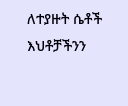ለተያዙት ሴቶች እህቶቻችንን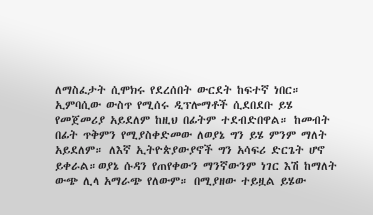ለማስፈታት ሲሞክሩ የደረሰበት ውርደት ከፍተኛ ነበር።
ኢምባሲው ውስጥ የሚሰሩ ዲፕሎማቶች ሲደበደቡ ይሄ የመጀመሪያ አይደለም ከዚህ በፊትም ተደብድበዋል። ከመብት በፊት ጥቅምን የሚያስቀድመው ለወያኔ ግን ይሄ ምንም ማለት አይደለም። ለእኛ ኢትዮጵያውያኖች ግን አሳፍሪ ድርጌት ሆኖ ይቀራል።ወያኔ ሱዳን የጠየቀውን ማንኛውንም ነገር እሽ ከማለት ውጭ ሊላ አማራጭ የለውም። በሚያዘው ተይዟል ይሄው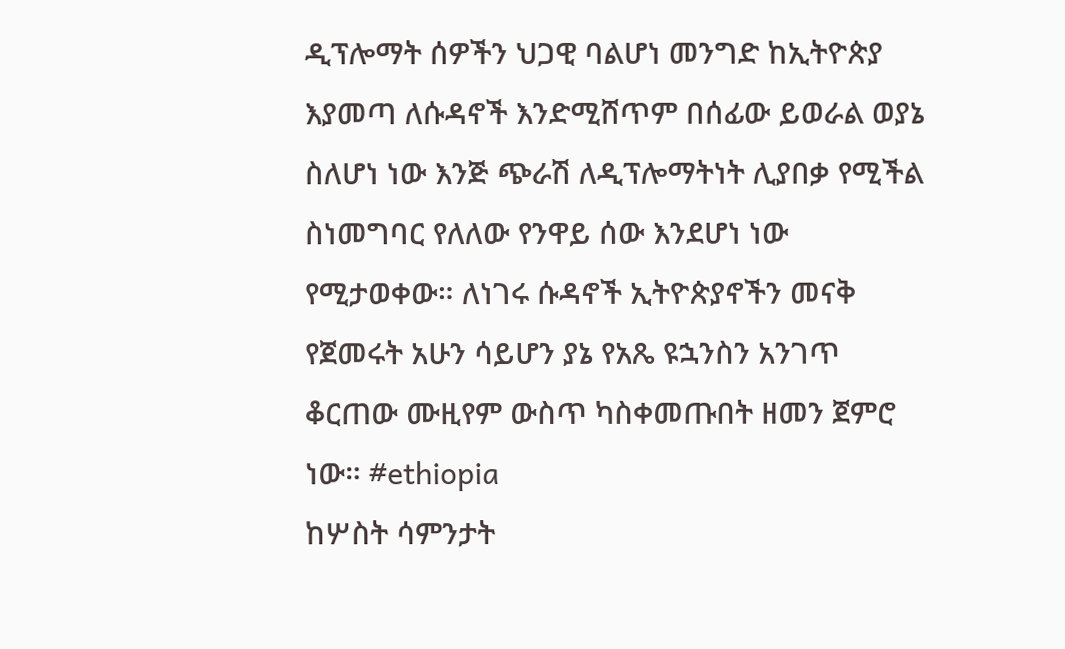ዲፕሎማት ሰዎችን ህጋዊ ባልሆነ መንግድ ከኢትዮጵያ እያመጣ ለሱዳኖች እንድሚሸጥም በሰፊው ይወራል ወያኔ ስለሆነ ነው እንጅ ጭራሽ ለዲፕሎማትነት ሊያበቃ የሚችል ስነመግባር የለለው የንዋይ ሰው እንደሆነ ነው የሚታወቀው። ለነገሩ ሱዳኖች ኢትዮጵያኖችን መናቅ የጀመሩት አሁን ሳይሆን ያኔ የአጼ ዩኋንስን አንገጥ ቆርጠው ሙዚየም ውስጥ ካስቀመጡበት ዘመን ጀምሮ ነው። #ethiopia
ከሦስት ሳምንታት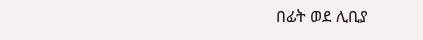በፊት ወደ ሊቢያ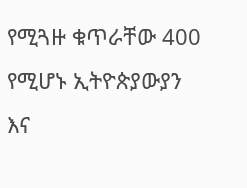የሚጓዙ ቁጥራቸው 400 የሚሆኑ ኢትዮጵያውያን እና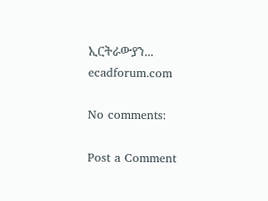ኢርትራውያን...
ecadforum.com

No comments:

Post a Comment